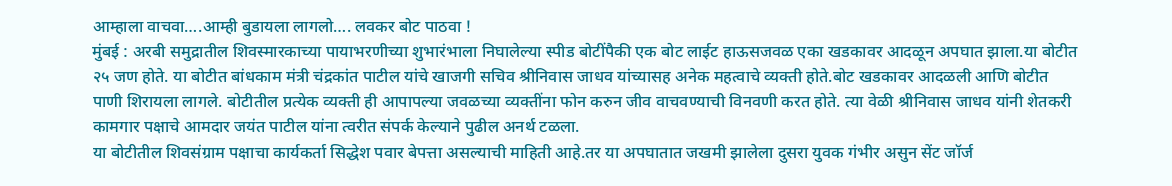आम्हाला वाचवा….आम्ही बुडायला लागलो…. लवकर बोट पाठवा !
मुंबई : अरबी समुद्रातील शिवस्मारकाच्या पायाभरणीच्या शुभारंभाला निघालेल्या स्पीड बोटींपैकी एक बोट लाईट हाऊसजवळ एका खडकावर आदळून अपघात झाला.या बोटीत २५ जण होते. या बोटीत बांधकाम मंत्री चंद्रकांत पाटील यांचे खाजगी सचिव श्रीनिवास जाधव यांच्यासह अनेक महत्वाचे व्यक्ती होते.बोट खडकावर आदळली आणि बोटीत पाणी शिरायला लागले. बोटीतील प्रत्येक व्यक्ती ही आपापल्या जवळच्या व्यक्तींना फोन करुन जीव वाचवण्याची विनवणी करत होते. त्या वेळी श्रीनिवास जाधव यांनी शेतकरी कामगार पक्षाचे आमदार जयंत पाटील यांना त्वरीत संपर्क केल्याने पुढील अनर्थ टळला.
या बोटीतील शिवसंग्राम पक्षाचा कार्यकर्ता सिद्धेश पवार बेपत्ता असल्याची माहिती आहे.तर या अपघातात जखमी झालेला दुसरा युवक गंभीर असुन सेंट जॉर्ज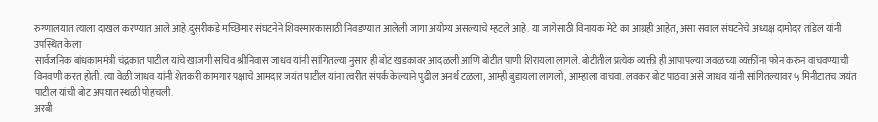रुग्णालयात त्याला दाखल करण्यात आले आहे.दुसरीकडे मच्छिमार संघटनेने शिवस्मारकासाठी निवडण्यात आलेली जागा अयोग्य असल्याचे म्हटले आहे. या जागेसाठी विनायक मेटे का आग्रही आहेत, असा सवाल संघटनेचे अध्यक्ष दामोदर तांडेल यांनी उपस्थित केला
सार्वजनिक बांधकाममंत्री चंद्रकात पाटील यांचे खाजगी सचिव श्रीनिवास जाधव यांनी सांगितल्या नुसार ही बोट खडकावर आदळली आणि बोटीत पाणी शिरायला लागले. बोटीतील प्रत्येक व्यक्ती ही आपापल्या जवळच्या व्यक्तींना फोन करुन वाचवण्याची विनवणी करत होती. त्या वेळी जाधव यांनी शेतकरी कामगार पक्षाचे आमदार जयंत पाटील यांना त्वरीत संपर्क केल्याने पुढील अनर्थ टळला, आम्ही बुडायला लागलो, आम्हाला वाचवा. लवकर बोट पाठवा असे जाधव यांनी सांगितल्यावर ५ मिनीटातच जयंत पाटील यांची बोट अपघात स्थळी पोहचली.
अरबी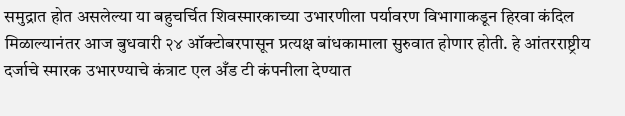समुद्रात होत असलेल्या या बहुचर्चित शिवस्मारकाच्या उभारणीला पर्यावरण विभागाकडून हिरवा कंदिल मिळाल्यानंतर आज बुधवारी २४ ऑक्टोबरपासून प्रत्यक्ष बांधकामाला सुरुवात होणार होती. हे आंतरराष्ट्रीय दर्जाचे स्मारक उभारण्याचे कंत्राट एल अँड टी कंपनीला देण्यात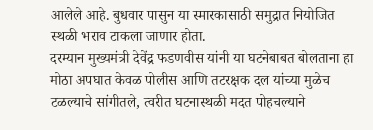आलेले आहे. बुधवार पासुन या स्मारकासाठी समुद्रात नियोजित स्थळी भराव टाकला जाणार होता.
दरम्यान मुख्यमंत्री देवेंद्र फडणवीस यांनी या घटनेबाबत बोलताना हा मोठा अपघात केवळ पोलीस आणि तटरक्षक दल यांच्या मुळेच टळल्याचे सांगीतले, त्वरीत घटनास्थळी मदत पोहचल्याने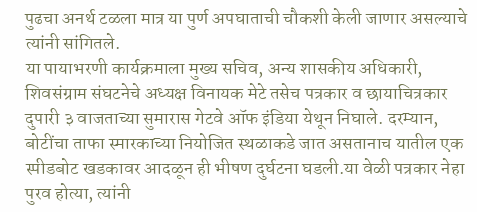पुढचा अनर्थ टळला मात्र या पुर्ण अपघाताची चौकशी केली जाणार असल्याचे त्यांनी सांगितले.
या पायाभरणी कार्यक्रमाला मुख्य सचिव, अन्य शासकीय अधिकारी, शिवसंग्राम संघटनेचे अध्यक्ष विनायक मेटे तसेच पत्रकार व छायाचित्रकार दुपारी ३ वाजताच्या सुमारास गेटवे ऑफ इंडिया येथून निघाले. दरम्यान, बोटींचा ताफा स्मारकाच्या नियोजित स्थळाकडे जात असतानाच यातील एक स्पीडबोट खडकावर आदळून ही भीषण दुर्घटना घडली.या वेळी पत्रकार नेहा पुरव होत्या, त्यांनी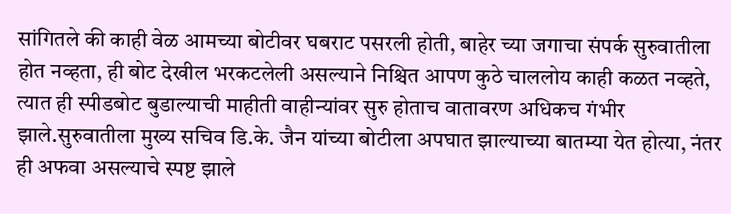सांगितले की काही वेळ आमच्या बोटीवर घबराट पसरली होती, बाहेर च्या जगाचा संपर्क सुरुवातीला होत नव्हता, ही बोट देखील भरकटलेली असल्याने निश्चित आपण कुठे चाललोय काही कळत नव्हते, त्यात ही स्पीडबोट बुडाल्याची माहीती वाहीन्यांवर सुरु होताच वातावरण अधिकच गंभीर झाले.सुरुवातीला मुख्य सचिव डि.के. जैन यांच्या बोटीला अपघात झाल्याच्या बातम्या येत होत्या, नंतर ही अफवा असल्याचे स्पष्ट झाले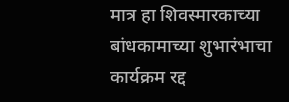मात्र हा शिवस्मारकाच्या बांधकामाच्या शुभारंभाचा कार्यक्रम रद्द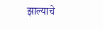झाल्याचे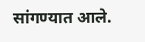सांगण्यात आले.